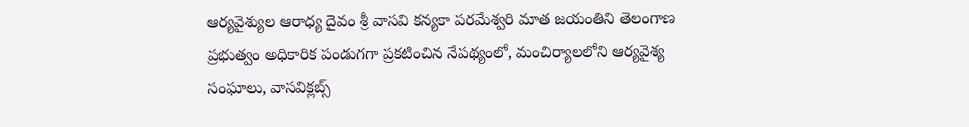ఆర్యవైశ్యుల ఆరాధ్య దైవం శ్రీ వాసవి కన్యకా పరమేశ్వరి మాత జయంతిని తెలంగాణ ప్రభుత్వం అధికారిక పండుగగా ప్రకటించిన నేపథ్యంలో, మంచిర్యాలలోని ఆర్యవైశ్య సంఘాలు, వాసవిక్లబ్స్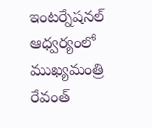ఇంటర్నేషనల్ ఆధ్వర్యంలో ముఖ్యమంత్రి రేవంత్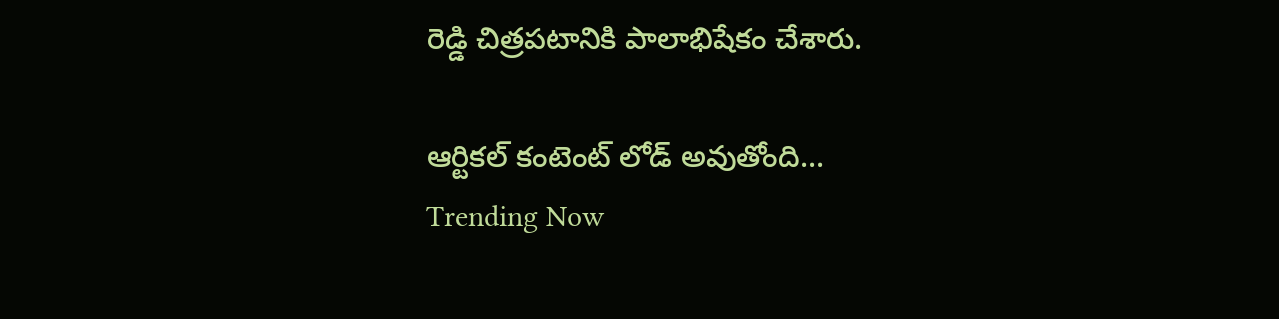రెడ్డి చిత్రపటానికి పాలాభిషేకం చేశారు.

ఆర్టికల్ కంటెంట్ లోడ్ అవుతోంది...
Trending Now